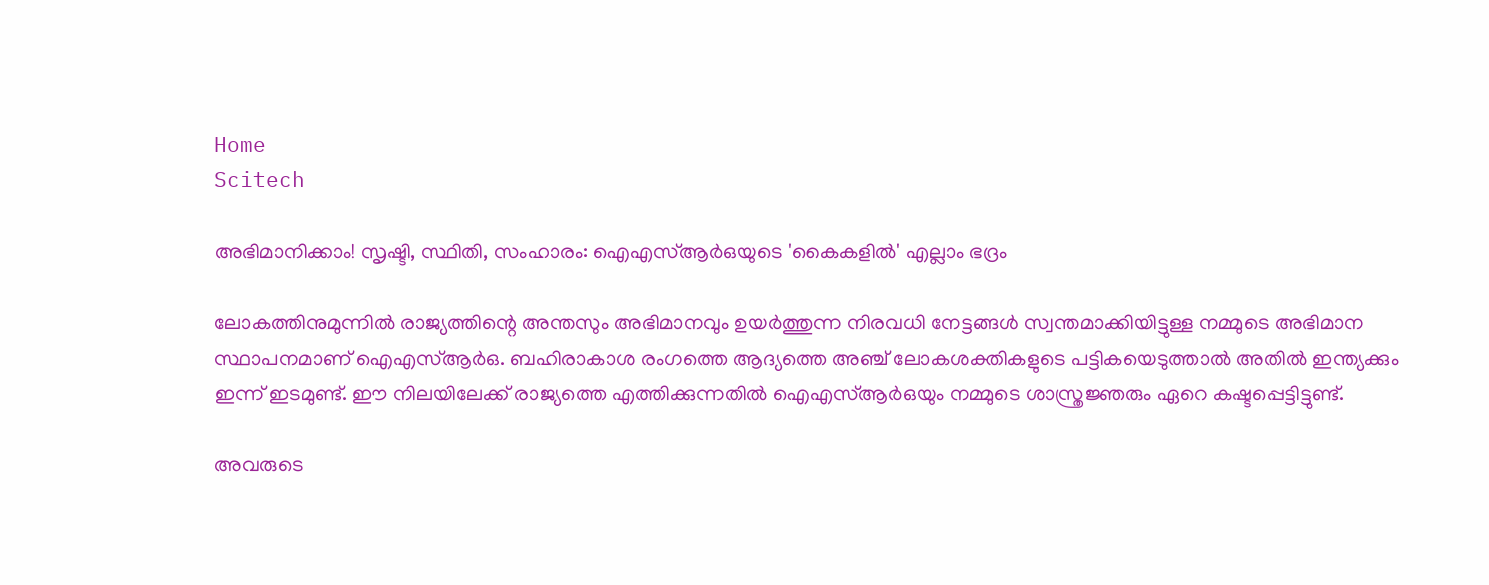Home
Scitech

അ‌ഭിമാനിക്കാം! സൃഷ്ടി, സ്ഥിതി, സംഹാരം: ഐഎസ്ആർഒയുടെ 'കൈകളിൽ' എല്ലാം ഭദ്രം

ലോകത്തിനുമുന്നിൽ രാജ്യത്തിന്റെ അ‌ന്തസും അ‌ഭിമാനവും ഉയർത്തുന്ന നിരവധി നേട്ടങ്ങൾ സ്വന്തമാക്കിയിട്ടുള്ള നമ്മുടെ അ‌ഭിമാന സ്ഥാപനമാണ് ഐഎസ്ആർഒ. ബഹിരാകാശ രംഗത്തെ ആദ്യത്തെ അ‌ഞ്ച് ലോകശക്തികളുടെ പട്ടികയെടുത്താൽ അ‌തിൽ ഇന്ത്യക്കും ഇന്ന് ഇടമുണ്ട്. ഈ നിലയിലേക്ക് രാജ്യത്തെ എത്തിക്കുന്നതിൽ ഐഎസ്ആർഒയും നമ്മുടെ ശാസ്ത്രജ്ഞരും ഏറെ കഷ്ടപ്പെട്ടിട്ടുണ്ട്.

അ‌വരുടെ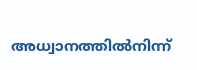അ‌ധ്വാനത്തിൽനിന്ന്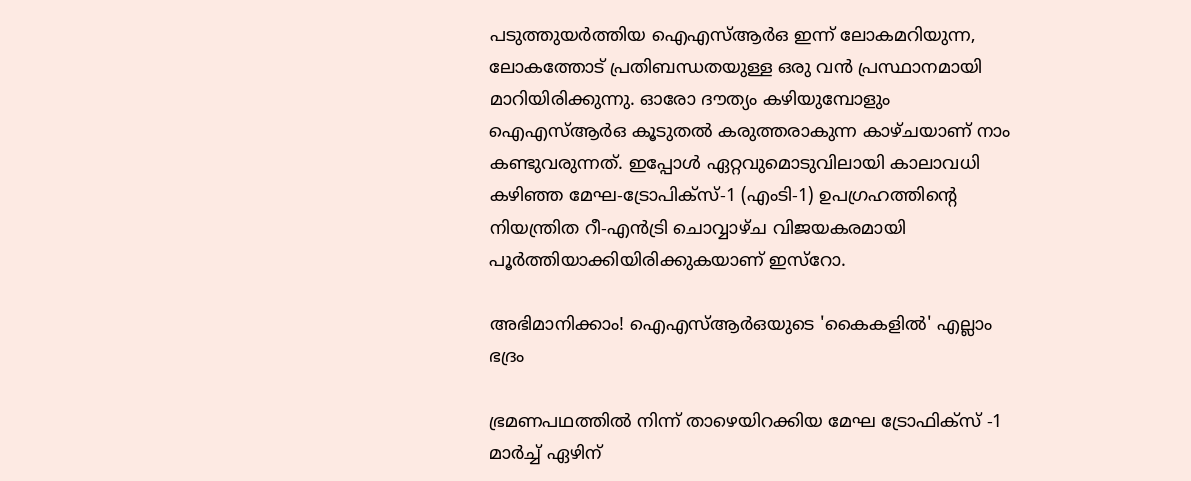പടുത്തുയർത്തിയ ഐഎസ്ആർഒ ഇന്ന് ലോകമറിയുന്ന, ലോകത്തോട് പ്രതിബന്ധതയുള്ള ഒരു വൻ പ്രസ്ഥാനമായി മാറിയിരിക്കുന്നു. ഓരോ ദൗത്യം കഴിയുമ്പോളും ഐഎസ്ആർഒ കൂടുതൽ കരുത്തരാകുന്ന കാഴ്ചയാണ് നാം കണ്ടുവരുന്നത്. ഇപ്പോൾ ഏറ്റവുമൊടുവിലായി കാലാവധി കഴിഞ്ഞ മേഘ-ട്രോപിക്‌സ്-1 (എംടി-1) ഉപഗ്രഹത്തിന്റെ നിയന്ത്രിത റീ-എൻട്രി ചൊവ്വാഴ്ച വിജയകരമായി പൂർത്തിയാക്കിയിരിക്കുകയാണ് ഇസ്‌റോ.

അ‌ഭിമാനിക്കാം! ഐഎസ്ആർഒയുടെ 'കൈകളിൽ' എല്ലാം ഭദ്രം

ഭ്രമണപഥത്തിൽ നിന്ന് താഴെയിറക്കിയ മേഘ ട്രോഫിക്സ് -1 മാർച്ച് ഏഴിന്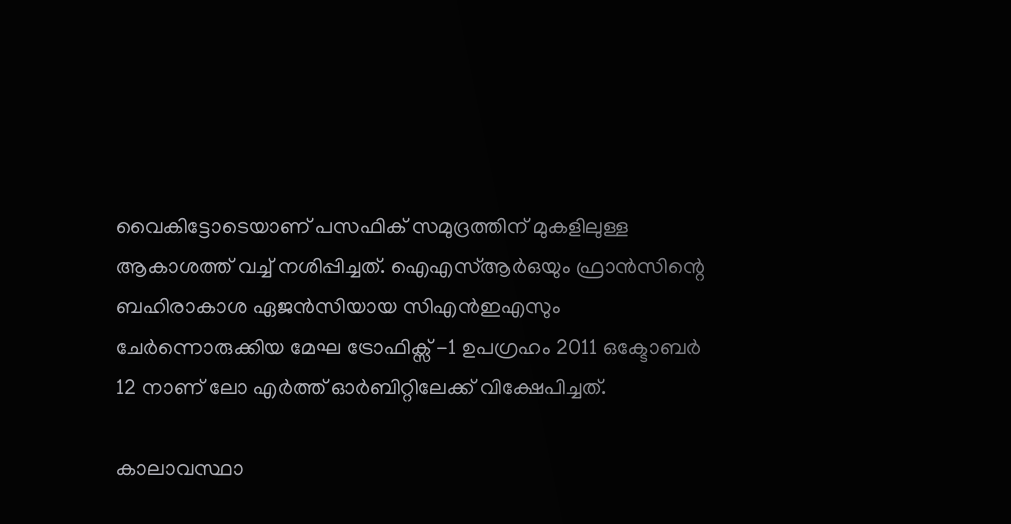വൈകിട്ടോടെയാണ് പസഫിക് സമുദ്രത്തിന് മുകളിലുള്ള ആകാശത്ത് വച്ച് നശിപ്പിച്ചത്. ഐഎസ്ആർഒയും ഫ്രാൻസിന്റെ ബഹിരാകാശ ഏജൻസിയായ സിഎൻഇഎസും ചേർന്നൊരുക്കിയ മേഘ ട്രോഫിക്സ് -1 ഉപഗ്രഹം 2011 ഒക്ടോബർ 12 നാണ് ലോ എർത്ത് ഓർബിറ്റിലേക്ക് വിക്ഷേപിച്ചത്.

കാലാവസ്ഥാ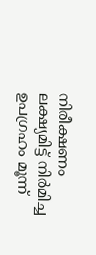നിരീക്ഷണം ലക്ഷ്യമിട്ട് നിർമിച്ച ഉപഗ്രഹം മൂന്ന്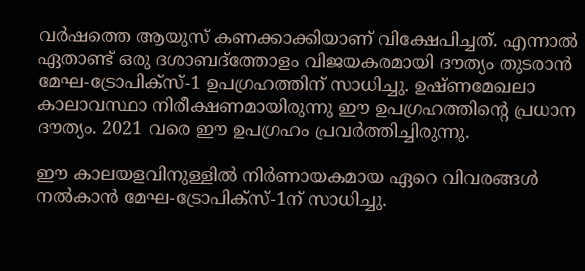വർഷത്തെ ആയുസ് കണക്കാക്കിയാണ് വിക്ഷേപിച്ചത്. എന്നാൽ ഏതാണ്ട് ഒരു ദശാബദ്ത്തോളം വിജയകരമായി ദൗത്യം തുടരാൻ മേഘ-ട്രോപിക്‌സ്-1 ഉപഗ്രഹത്തിന് സാധിച്ചു. ഉഷ്ണമേഖലാ കാലാവസ്ഥാ നിരീക്ഷണമായിരുന്നു ഈ ഉപഗ്രഹത്തിന്റെ പ്രധാന ദൗത്യം. 2021 വരെ ഈ ഉപഗ്രഹം പ്രവർത്തിച്ചിരുന്നു.

ഈ കാലയളവിനുള്ളിൽ നിർണായകമായ ഏറെ വിവരങ്ങൾ നൽകാൻ മേഘ-ട്രോപിക്‌സ്-1ന് സാധിച്ചു.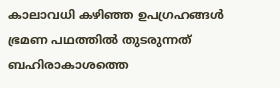കാലാവധി കഴിഞ്ഞ ഉപഗ്രഹങ്ങൾ ഭ്രമണ പഥത്തിൽ തുടരുന്നത് ബഹിരാകാശത്തെ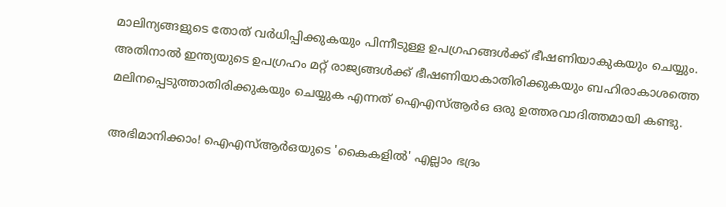മാലിന്യങ്ങളുടെ തോത് വർധിപ്പിക്കുകയും പിന്നീടുള്ള ഉപഗ്രഹങ്ങൾക്ക് ഭീഷണിയാകുകയും ചെയ്യും. അ‌തിനാൽ ഇന്ത്യയുടെ ഉപഗ്രഹം മറ്റ് രാജ്യങ്ങൾക്ക് ഭീഷണിയാകാതിരിക്കുകയും ബഹിരാകാശത്തെ മലിനപ്പെടുത്താതിരിക്കുകയും ചെയ്യുക എന്നത് ഐഎസ്ആർഒ ഒരു ഉത്തരവാദിത്തമായി കണ്ടു.

അ‌ഭിമാനിക്കാം! ഐഎസ്ആർഒയുടെ 'കൈകളിൽ' എല്ലാം ഭദ്രം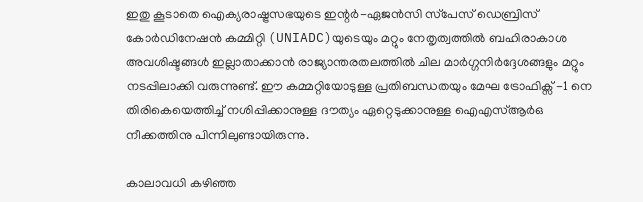ഇതു കൂടാതെ ഐക്യരാഷ്ട്രസഭയുടെ ഇന്റർ-ഏജൻസി സ്‌പേസ് ഡെബ്രിസ് കോർഡിനേഷൻ കമ്മിറ്റി (UNIADC)യുടെയും മറ്റും നേതൃത്വത്തിൽ ബഹിരാകാശ അവശിഷ്ടങ്ങൾ ഇല്ലാതാക്കാൻ രാജ്യാന്തരതലത്തിൽ ചില മാർഗ്ഗനിർദ്ദേശങ്ങളും മറ്റും നടപ്പിലാക്കി വരുന്നുണ്ട്. ഈ കമ്മറ്റിയോടുള്ള പ്രതിബന്ധതയും മേഘ ട്രോഫിക്സ് -1 നെ തിരികെയെത്തിച്ച് നശിപ്പിക്കാനുള്ള ദൗത്യം ഏറ്റെടുക്കാനുള്ള ഐഎസ്ആർഒ നീക്കത്തിനു പിന്നിലുണ്ടായിരുന്നു.

കാലാവധി കഴിഞ്ഞ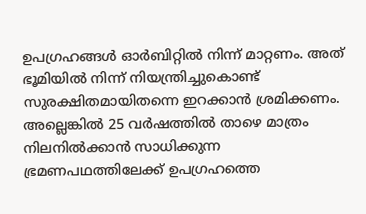ഉപഗ്രഹങ്ങള്‍ ഓര്‍ബിറ്റില്‍ നിന്ന് മാറ്റണം. അത് ഭൂമിയില്‍ നിന്ന് നിയന്ത്രിച്ചുകൊണ്ട് സുരക്ഷിതമായിതന്നെ ഇറക്കാന്‍ ശ്രമിക്കണം. അല്ലെങ്കില്‍ 25 വര്‍ഷത്തില്‍ താഴെ മാത്രം നിലനില്‍ക്കാന്‍ സാധിക്കുന്ന ഭ്രമണപഥത്തിലേക്ക് ഉപഗ്രഹത്തെ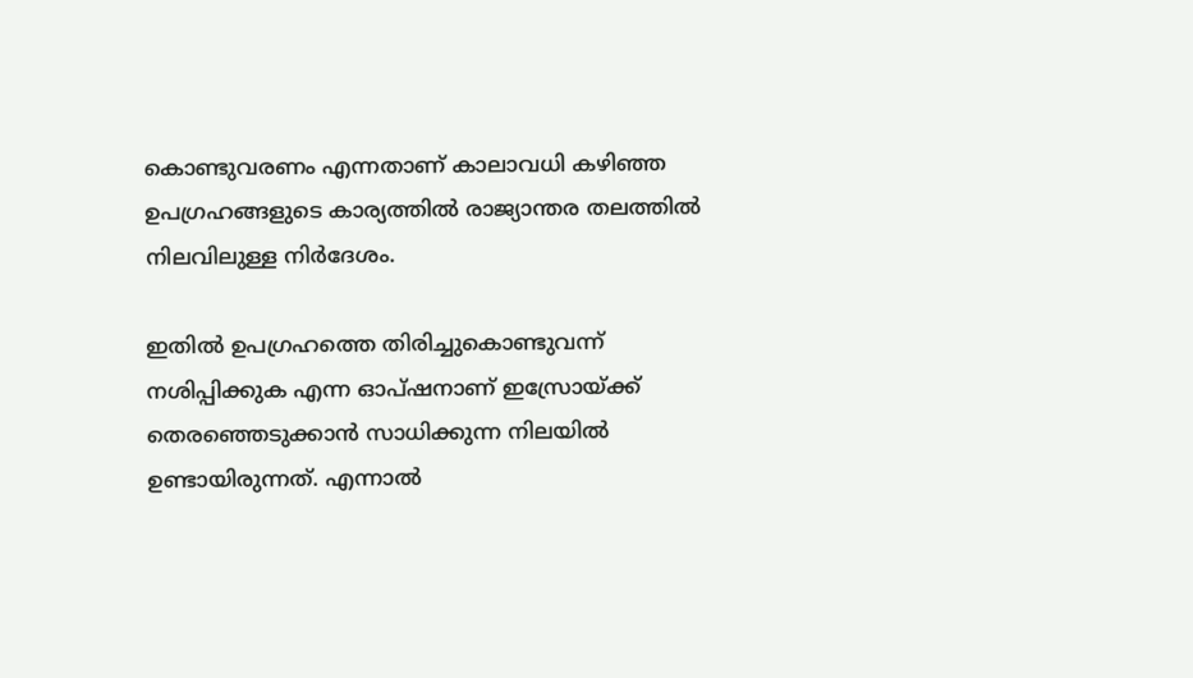കൊണ്ടുവരണം എന്നതാണ് കാലാവധി കഴിഞ്ഞ ഉപഗ്രഹങ്ങളുടെ കാര്യത്തിൽ രാജ്യാന്തര തലത്തിൽ നിലവിലുള്ള നിര്‍ദേശം.

ഇതിൽ ഉപഗ്രഹത്തെ തിരിച്ചുകൊണ്ടുവന്ന് നശിപ്പിക്കുക എന്ന ഓപ്ഷനാണ് ഇസ്രോയ്ക്ക് തെരഞ്ഞെടുക്കാൻ സാധിക്കുന്ന നിലയിൽ ഉണ്ടായിരുന്നത്. എന്നാൽ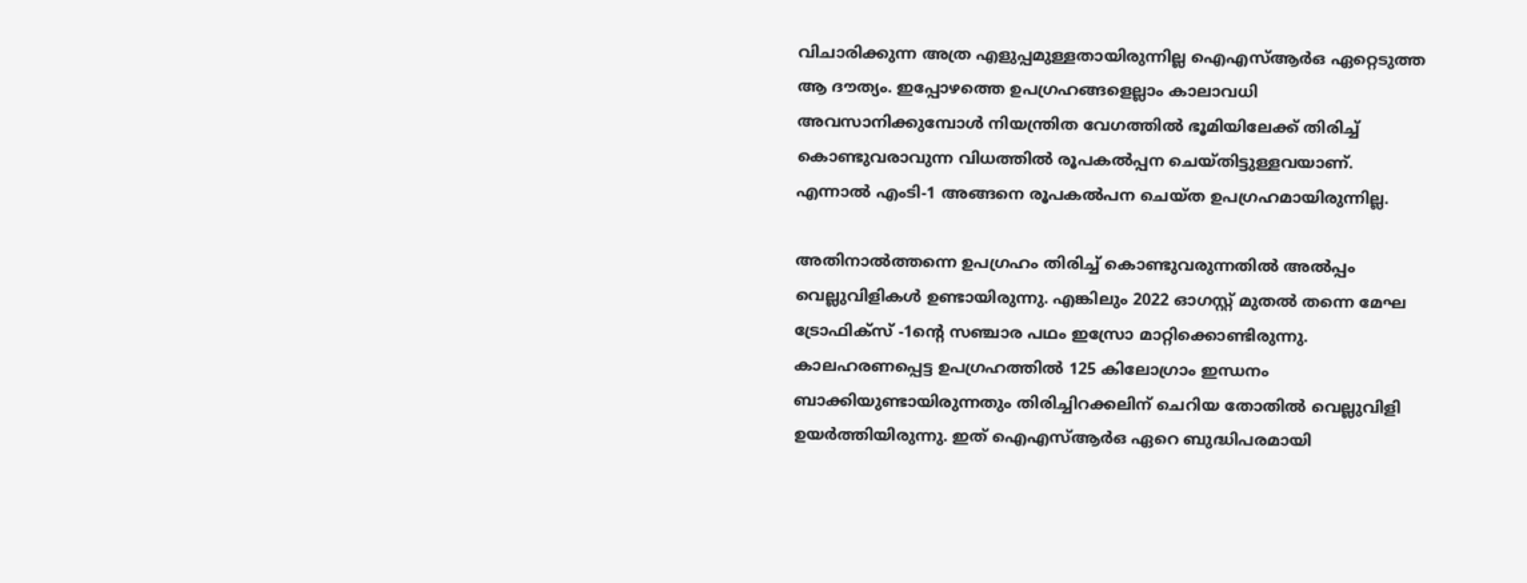വിചാരിക്കുന്ന അ‌ത്ര എളുപ്പമുള്ളതായിരുന്നില്ല ഐഎസ്ആർഒ ഏറ്റെടുത്ത ആ ദൗത്യം. ഇപ്പോഴത്തെ ഉപഗ്രഹങ്ങളെല്ലാം കാലാവധി അവസാനിക്കുമ്പോൾ നിയന്ത്രിത വേഗത്തിൽ ഭൂമിയിലേക്ക് തിരിച്ച് കൊണ്ടുവരാവുന്ന വിധത്തിൽ രൂപകൽപ്പന ചെയ്തിട്ടുള്ളവയാണ്. എന്നാൽ എംടി-1 അങ്ങനെ രൂപകൽപന ചെയ്ത ഉപഗ്രഹമായിരുന്നില്ല.

അ‌തിനാൽത്തന്നെ ഉപഗ്രഹം തിരിച്ച് കൊണ്ടുവരുന്നതിൽ അ‌ൽപ്പം വെല്ലുവിളികൾ ഉണ്ടായിരുന്നു. എങ്കിലും 2022 ഓഗസ്റ്റ് മുതൽ തന്നെ മേഘ ട്രോഫിക്സ് -1ന്റെ സഞ്ചാര പഥം ഇസ്രോ മാറ്റിക്കൊണ്ടിരുന്നു. കാലഹരണപ്പെട്ട ഉപഗ്രഹത്തിൽ 125 കിലോഗ്രാം ഇന്ധനം ബാക്കിയുണ്ടായിരുന്നതും തിരിച്ചിറക്കലിന് ചെറിയ തോതിൽ വെല്ലുവിളി ഉയർത്തിയിരുന്നു. ഇത് ഐഎസ്ആർഒ ഏറെ ബുദ്ധിപരമായി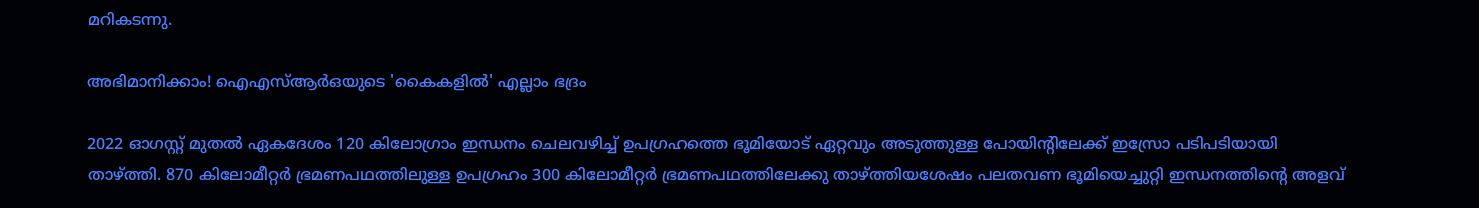മറികടന്നു.

അ‌ഭിമാനിക്കാം! ഐഎസ്ആർഒയുടെ 'കൈകളിൽ' എല്ലാം ഭദ്രം

2022 ഓഗസ്റ്റ് മുതൽ ഏകദേശം 120 കിലോഗ്രാം ഇന്ധനം ചെലവഴിച്ച് ഉപഗ്രഹത്തെ ഭൂമിയോട് ഏറ്റവും അടുത്തുള്ള പോയിന്റിലേക്ക് ഇസ്രോ പടിപടിയായി താഴ്ത്തി. 870 കിലോമീറ്റർ ഭ്രമണപഥത്തിലുള്ള ഉപഗ്രഹം 300 കിലോമീറ്റർ ഭ്രമണപഥത്തിലേക്കു താഴ്ത്തിയശേഷം പലതവണ ഭൂമിയെച്ചുറ്റി ഇന്ധനത്തിന്റെ അളവ്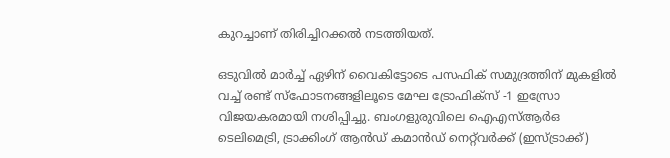കുറച്ചാണ് തിരിച്ചിറക്കൽ നടത്തിയത്.

ഒടുവിൽ മാർച്ച് ഏഴിന് വൈകിട്ടോടെ പസഫിക് സമുദ്രത്തിന് മുകളിൽ വച്ച് രണ്ട് സ്ഫോടനങ്ങളിലൂടെ മേഘ ട്രോഫിക്സ് -1 ഇസ്രോ വിജയകരമായി നശിപ്പിച്ചു. ബംഗളുരുവിലെ ഐഎസ്ആർഒ ടെലിമെട്രി, ട്രാക്കിംഗ് ആൻഡ് കമാൻഡ് നെറ്റ്‌വർക്ക് (ഇസ്‌ട്രാക്ക്)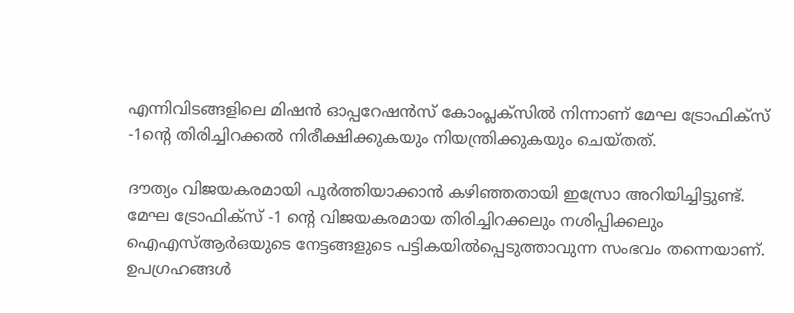എന്നിവിടങ്ങളിലെ മിഷൻ ഓപ്പറേഷൻസ് കോംപ്ലക്‌സിൽ നിന്നാണ് മേഘ ട്രോഫിക്സ് -1ന്റെ തിരിച്ചിറക്കൽ നിരീക്ഷിക്കുകയും നിയന്ത്രിക്കുകയും ചെയ്തത്.

ദൗത്യം വിജയകരമായി പൂർത്തിയാക്കാൻ കഴിഞ്ഞതായി ഇസ്രോ അ‌റിയിച്ചിട്ടുണ്ട്. മേഘ ട്രോഫിക്സ് -1 ന്റെ വിജയകരമായ തിരിച്ചിറക്കലും നശിപ്പിക്കലും ഐഎസ്ആർഒയുടെ നേട്ടങ്ങളുടെ പട്ടികയിൽപ്പെടുത്താവുന്ന സംഭവം തന്നെയാണ്. ഉപഗ്രഹങ്ങൾ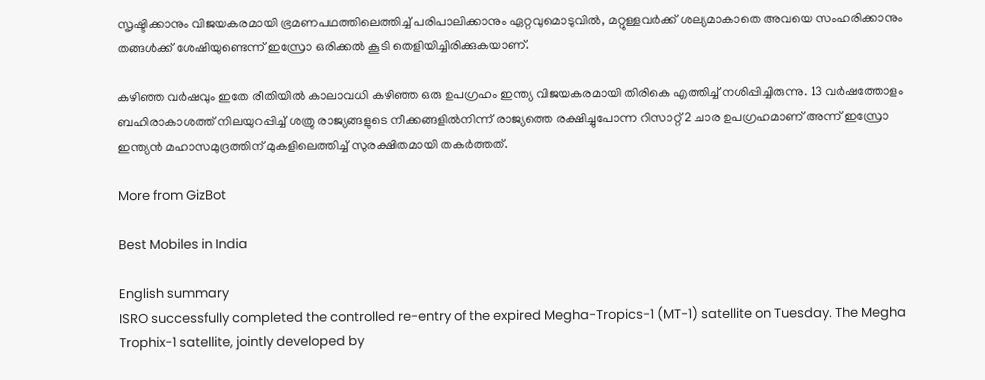സൃഷ്ടിക്കാനും വിജയകരമായി ഭ്രമണപഥത്തിലെത്തിച്ച് പരിപാലിക്കാനും ഏറ്റവുമൊടുവിൽ, മറ്റുള്ളവർക്ക് ശല്യമാകാതെ അ‌വയെ സംഹരിക്കാനും തങ്ങൾക്ക് ശേഷിയുണ്ടെന്ന് ഇസ്രോ ഒരിക്കൽ കൂടി തെളിയിച്ചിരിക്കുകയാണ്.

കഴിഞ്ഞ വർഷവും ഇതേ രീതിയിൽ കാലാവധി കഴിഞ്ഞ ഒരു ഉപഗ്രഹം ഇന്ത്യ വിജയകരമായി തിരികെ എത്തിച്ച് നശിപ്പിച്ചിരുന്നു. 13 വർഷത്തോളം ബഹിരാകാശത്ത് നിലയുറപ്പിച്ച് ശത്രു രാജ്യങ്ങളുടെ നീക്കങ്ങളിൽനിന്ന് രാജ്യത്തെ രക്ഷിച്ചുപോന്ന റിസാറ്റ് 2 ചാര ഉപഗ്രഹമാണ് അ‌ന്ന് ഇസ്രോ ഇന്ത്യൻ മഹാസമുദ്രത്തിന് മുകളിലെത്തിച്ച് സുരക്ഷിതമായി തകർത്തത്.

More from GizBot

Best Mobiles in India

English summary
ISRO successfully completed the controlled re-entry of the expired Megha-Tropics-1 (MT-1) satellite on Tuesday. The Megha Trophix-1 satellite, jointly developed by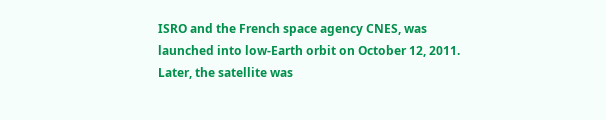ISRO and the French space agency CNES, was launched into low-Earth orbit on October 12, 2011. Later, the satellite was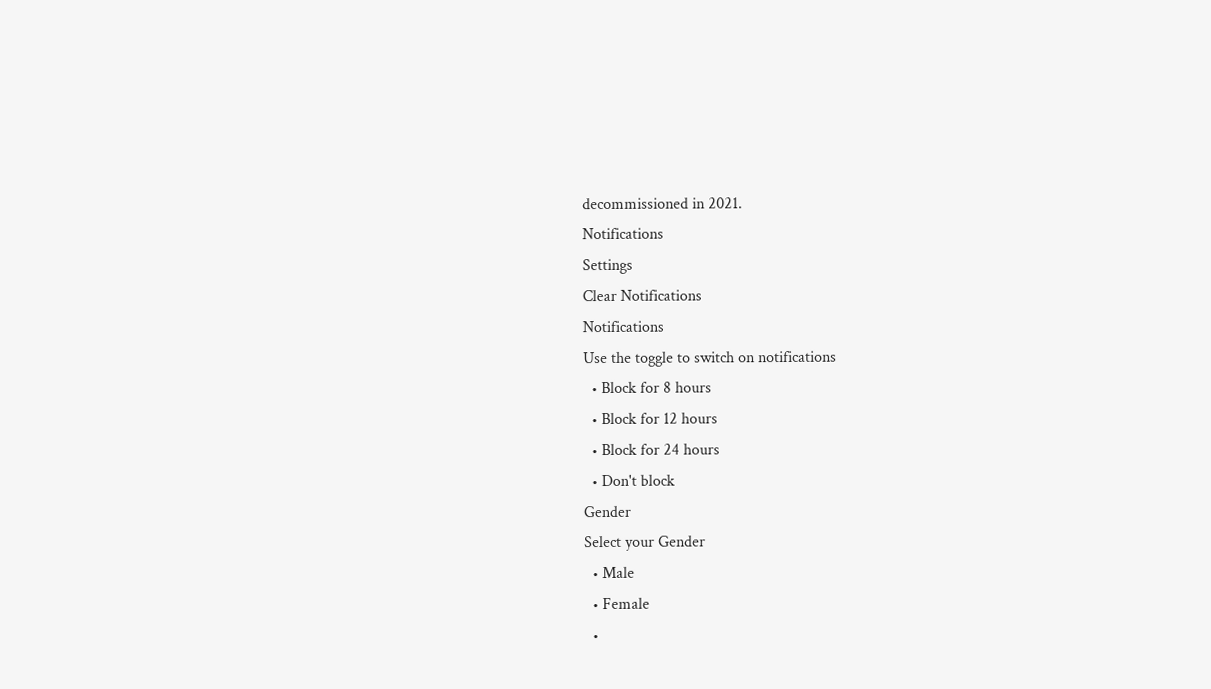decommissioned in 2021.
Notifications
Settings
Clear Notifications
Notifications
Use the toggle to switch on notifications
  • Block for 8 hours
  • Block for 12 hours
  • Block for 24 hours
  • Don't block
Gender
Select your Gender
  • Male
  • Female
  •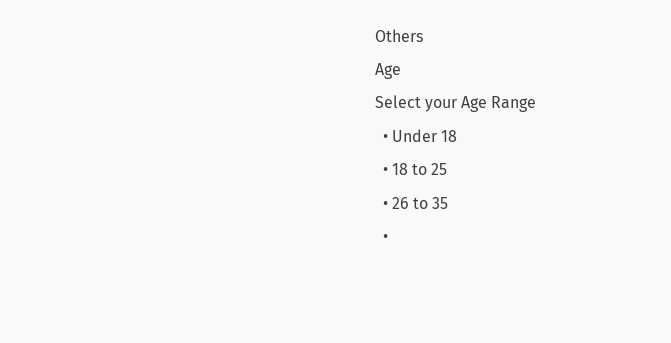Others
Age
Select your Age Range
  • Under 18
  • 18 to 25
  • 26 to 35
  •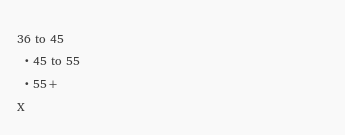36 to 45
  • 45 to 55
  • 55+
X